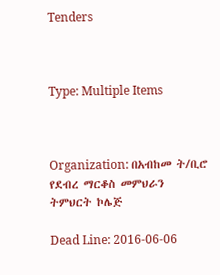Tenders



Type: Multiple Items



Organization: በአብከመ ት/ቢሮ የደብረ ማርቆስ መምህራን ትምህርት ኮሌጅ

Dead Line: 2016-06-06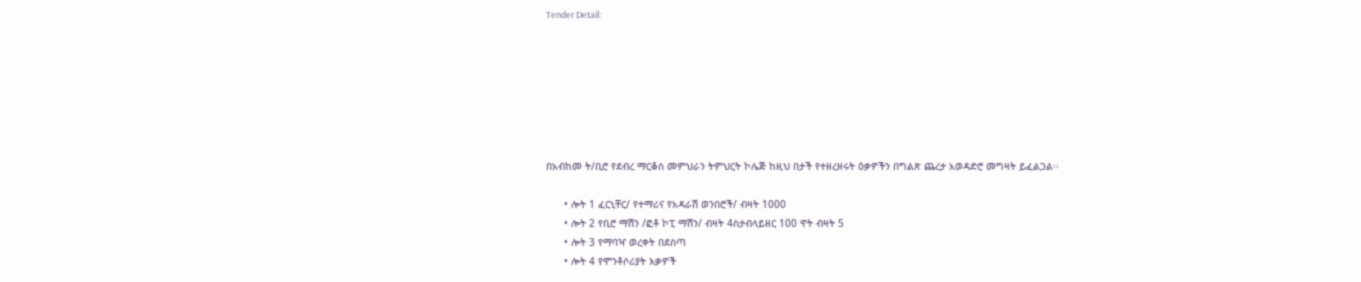Tender Detail:







በአብከመ ት/ቢሮ የደብረ ማርቆስ መምህራን ትምህርት ኮሌጅ ከዚህ በታች የተዘረዘሩት ዕቃዎችን በግልጽ ጨረታ አወዳድሮ መግዛት ይፈልጋል፡፡

      • ሎት 1 ፈርኒቸር/ የተማሪና የአዳራሽ ወንበሮች/ ብዛት 1000
      • ሎት 2 የቢሮ ማሽን /ፎቶ ኮፒ ማሽን/ ብዛት 4ስታብላይዘር 100 ዋት ብዛት 5
      • ሎት 3 የማባዣ ወረቀት በደስጣ
      • ሎት 4 የሞንቶሶሪያት እቃዎች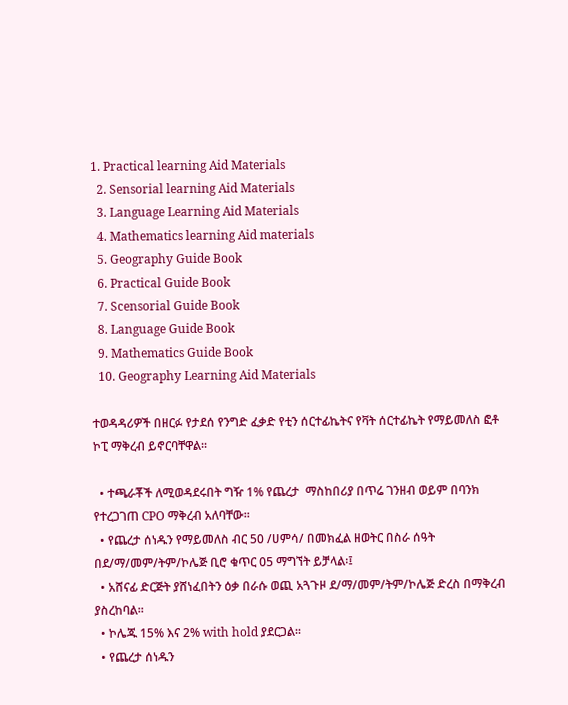1. Practical learning Aid Materials
  2. Sensorial learning Aid Materials
  3. Language Learning Aid Materials
  4. Mathematics learning Aid materials
  5. Geography Guide Book
  6. Practical Guide Book
  7. Scensorial Guide Book
  8. Language Guide Book
  9. Mathematics Guide Book
  10. Geography Learning Aid Materials

ተወዳዳሪዎች በዘርፉ የታደሰ የንግድ ፈቃድ የቲን ሰርተፊኬትና የቫት ሰርተፊኬት የማይመለስ ፎቶ ኮፒ ማቅረብ ይኖርባቸዋል፡፡

  • ተጫራቾች ለሚወዳደሩበት ግዥ 1% የጨረታ  ማስከበሪያ በጥሬ ገንዘብ ወይም በባንክ የተረጋገጠ CPO ማቅረብ አለባቸው፡፡
  • የጨረታ ሰነዱን የማይመለስ ብር 50 /ሀምሳ/ በመክፈል ዘወትር በስራ ሰዓት በደ/ማ/መም/ትም/ኮሌጅ ቢሮ ቁጥር 05 ማግኘት ይቻላል፡፤
  • አሸናፊ ድርጅት ያሸነፈበትን ዕቃ በራሱ ወጪ አጓጉዞ ደ/ማ/መም/ትም/ኮሌጅ ድረስ በማቅረብ ያስረከባል፡፡
  • ኮሌጁ 15% እና 2% with hold ያደርጋል፡፡
  • የጨረታ ሰነዱን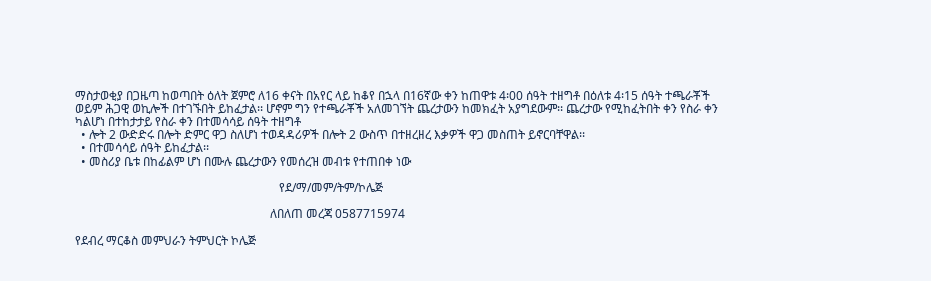ማስታወቂያ በጋዜጣ ከወጣበት ዕለት ጀምሮ ለ16 ቀናት በአየር ላይ ከቆየ በኋላ በ16ኛው ቀን ከጠዋቱ 4፡00 ሰዓት ተዘግቶ በዕለቱ 4፡15 ሰዓት ተጫራቾች ወይም ሕጋዊ ወኪሎች በተገኙበት ይከፈታል፡፡ ሆኖም ግን የተጫራቾች አለመገኘት ጨረታውን ከመክፈት አያግደውም፡፡ ጨረታው የሚከፈትበት ቀን የስራ ቀን ካልሆነ በተከታታይ የስራ ቀን በተመሳሳይ ሰዓት ተዘግቶ
  • ሎት 2 ውድድሩ በሎት ድምር ዋጋ ስለሆነ ተወዳዳሪዎች በሎት 2 ውስጥ በተዘረዘረ እቃዎች ዋጋ መስጠት ይኖርባቸዋል፡፡
  • በተመሳሳይ ሰዓት ይከፈታል፡፡
  • መስሪያ ቤቱ በከፊልም ሆነ በሙሉ ጨረታውን የመሰረዝ መብቱ የተጠበቀ ነው

                                                                    የደ/ማ/መም/ትም/ኮሌጅ

                                                                 ለበለጠ መረጃ 0587715974

የደብረ ማርቆስ መምህራን ትምህርት ኮሌጅ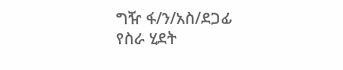ግዥ ፋ/ን/አስ/ደጋፊ የስራ ሂደት